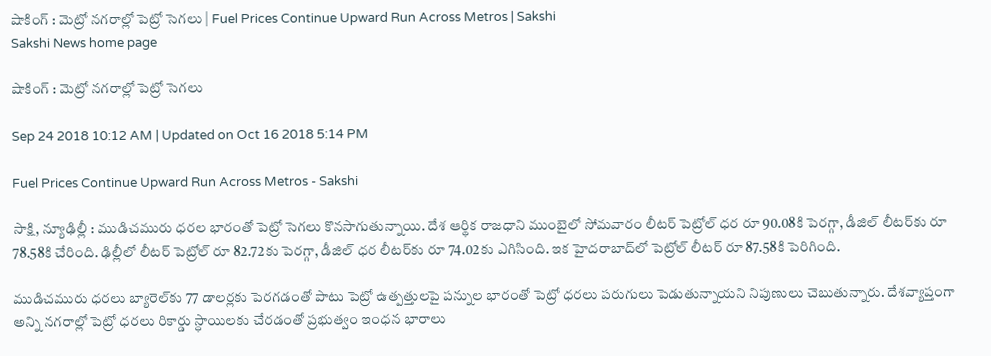షాకింగ్‌ : మెట్రో నగరాల్లో పెట్రో సెగలు | Fuel Prices Continue Upward Run Across Metros | Sakshi
Sakshi News home page

షాకింగ్‌ : మెట్రో నగరాల్లో పెట్రో సెగలు

Sep 24 2018 10:12 AM | Updated on Oct 16 2018 5:14 PM

Fuel Prices Continue Upward Run Across Metros - Sakshi

సాక్షి, న్యూఢిల్లీ : ముడిచమురు ధరల భారంతో పెట్రో సెగలు కొనసాగుతున్నాయి. దేశ ఆర్థిక రాజధాని ముంబైలో సోమవారం లీటర్‌ పెట్రోల్‌ ధర రూ 90.08కి పెరగ్గా, డీజిల్‌ లీటర్‌కు రూ 78.58కి చేరింది. ఢిల్లీలో లీటర్‌ పెట్రోల్‌ రూ 82.72కు పెరగ్గా, డీజిల్‌ ధర లీటర్‌కు రూ 74.02కు ఎగిసింది. ఇక హైదరాబాద్‌లో పెట్రోల్‌ లీటర్‌ రూ 87.58కి పెరిగింది.

ముడిచమురు ధరలు బ్యారెల్‌కు 77 డాలర్లకు పెరగడంతో పాటు పెట్రో ఉత్పత్తులపై పన్నుల భారంతో పెట్రో ధరలు పరుగులు పెడుతున్నాయని నిపుణులు చెబుతున్నారు. దేశవ్యాప్తంగా అన్ని నగరాల్లో పెట్రో ధరలు రికార్డు స్ధాయిలకు చేరడంతో ప్రభుత్వం ఇంధన భారాలు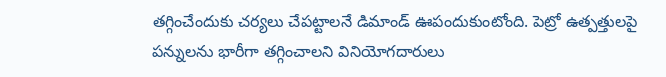తగ్గించేందుకు చర్యలు చేపట్టాలనే డిమాండ్‌ ఊపందుకుంటోంది. పెట్రో ఉత్పత్తులపై పన్నులను భారీగా తగ్గించాలని వినియోగదారులు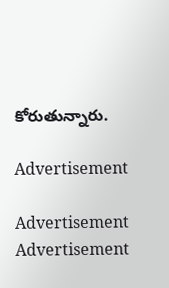కోరుతున్నారు.

Advertisement

Advertisement
Advertisement